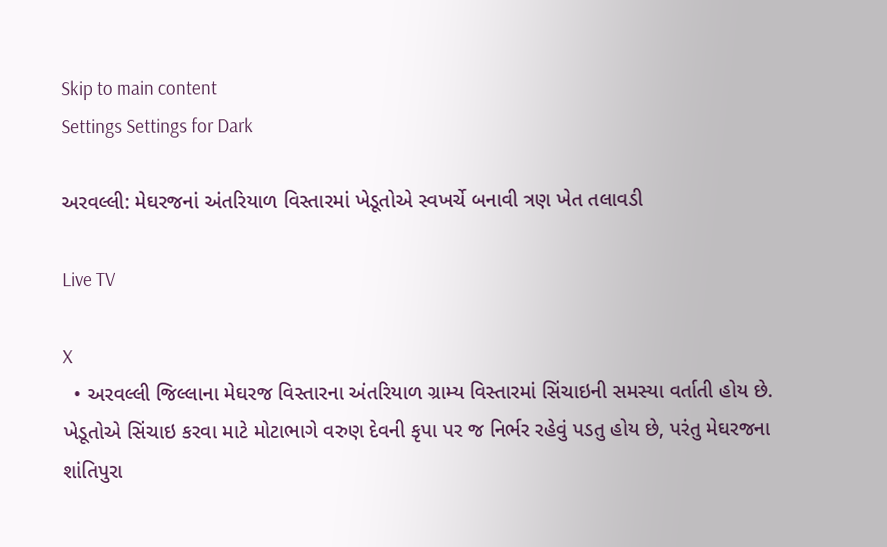Skip to main content
Settings Settings for Dark

અરવલ્લી: મેઘરજનાં અંતરિયાળ વિસ્તારમાં ખેડૂતોએ સ્વખર્ચે બનાવી ત્રણ ખેત તલાવડી

Live TV

X
  • અરવલ્લી જિલ્લાના મેઘરજ વિસ્તારના અંતરિયાળ ગ્રામ્ય વિસ્તારમાં સિંચાઇની સમસ્યા વર્તાતી હોય છે. ખેડૂતોએ સિંચાઇ કરવા માટે મોટાભાગે વરુણ દેવની કૃપા પર જ નિર્ભર રહેવું પડતુ હોય છે, પરંતુ મેઘરજના શાંતિપુરા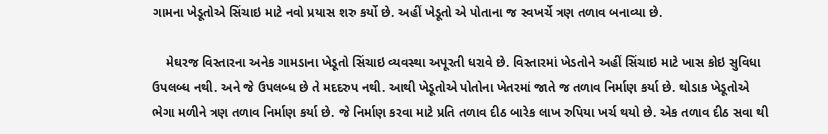ગામના ખેડૂતોએ સિંચાઇ માટે નવો પ્રયાસ શરુ કર્યો છે. અહીં ખેડૂતો એ પોતાના જ સ્વખર્ચે ત્રણ તળાવ બનાવ્યા છે.

    મેઘરજ વિસ્તારના અનેક ગામડાના ખેડૂતો સિંચાઇ વ્યવસ્થા અપૂરતી ધરાવે છે. વિસ્તારમાં ખેડતોને અહીં સિંચાઇ માટે ખાસ કોઇ સુવિધા ઉપલબ્ધ નથી. અને જે ઉપલબ્ધ છે તે મદદરુપ નથી. આથી ખેડૂતોએ પોતોના ખેતરમાં જાતે જ તળાવ નિર્માણ કર્યા છે. થોડાક ખેડૂતોએ ભેગા મળીને ત્રણ તળાવ નિર્માણ કર્યા છે. જે નિર્માણ કરવા માટે પ્રતિ તળાવ દીઠ બારેક લાખ રુપિયા ખર્ચ થયો છે. એક તળાવ દીઠ સવા થી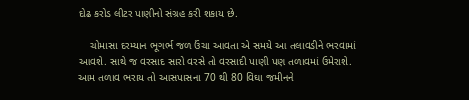દોઢ કરોડ લીટર પાણીનો સંગ્રહ કરી શકાય છે.

    ચોમાસા દરમ્યાન ભૂગર્ભ જળ ઉંચા આવતા એ સમયે આ તલાવડીને ભરવામાં આવશે. સાથે જ વરસાદ સારો વરસે તો વરસાદી પાણી પણ તળાવમાં ઉમેરાશે. આમ તળાવ ભરાય તો આસપાસના 70 થી 80 વિઘા જમીનને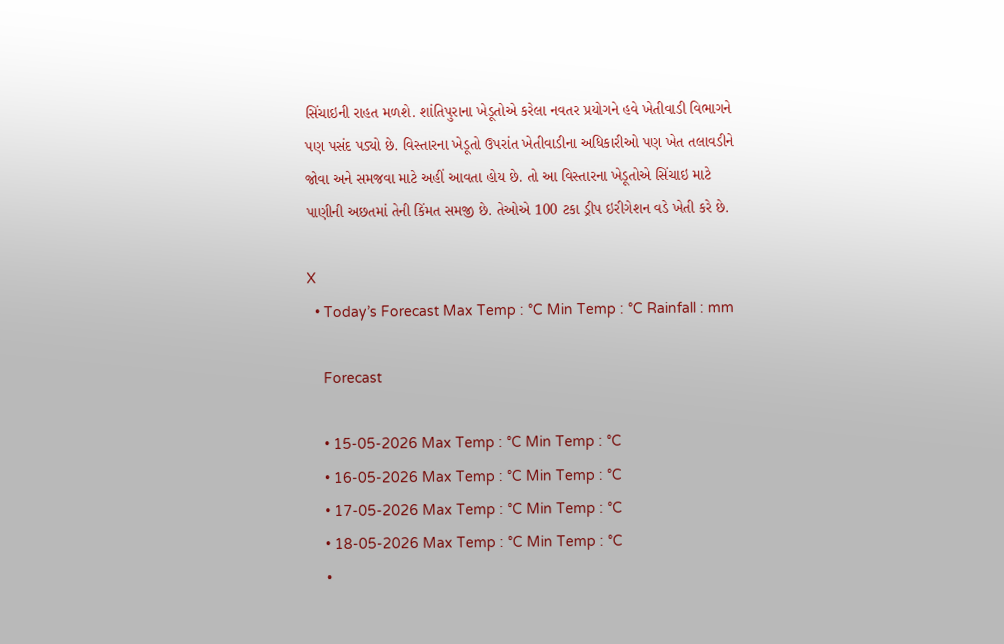સિંચાઇની રાહત મળશે. શાંતિપુરાના ખેડૂતોએ કરેલા નવતર પ્રયોગને હવે ખેતીવાડી વિભાગને પણ પસંદ પડ્યો છે. વિસ્તારના ખેડૂતો ઉપરાંત ખેતીવાડીના અધિકારીઓ પણ ખેત તલાવડીને જોવા અને સમજવા માટે અહીં આવતા હોય છે. તો આ વિસ્તારના ખેડૂતોએ સિંચાઇ માટે પાણીની અછતમાં તેની કિંમત સમજી છે. તેઓએ 100 ટકા ડ્રીપ ઇરીગેશન વડે ખેતી કરે છે.

X
  • Today’s Forecast Max Temp : °C Min Temp : °C Rainfall : mm

    Forecast

    • 15-05-2026 Max Temp : °C Min Temp : °C
    • 16-05-2026 Max Temp : °C Min Temp : °C
    • 17-05-2026 Max Temp : °C Min Temp : °C
    • 18-05-2026 Max Temp : °C Min Temp : °C
    •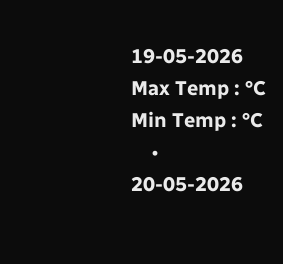19-05-2026 Max Temp : °C Min Temp : °C
    • 20-05-2026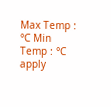Max Temp : °C Min Temp : °C
apply